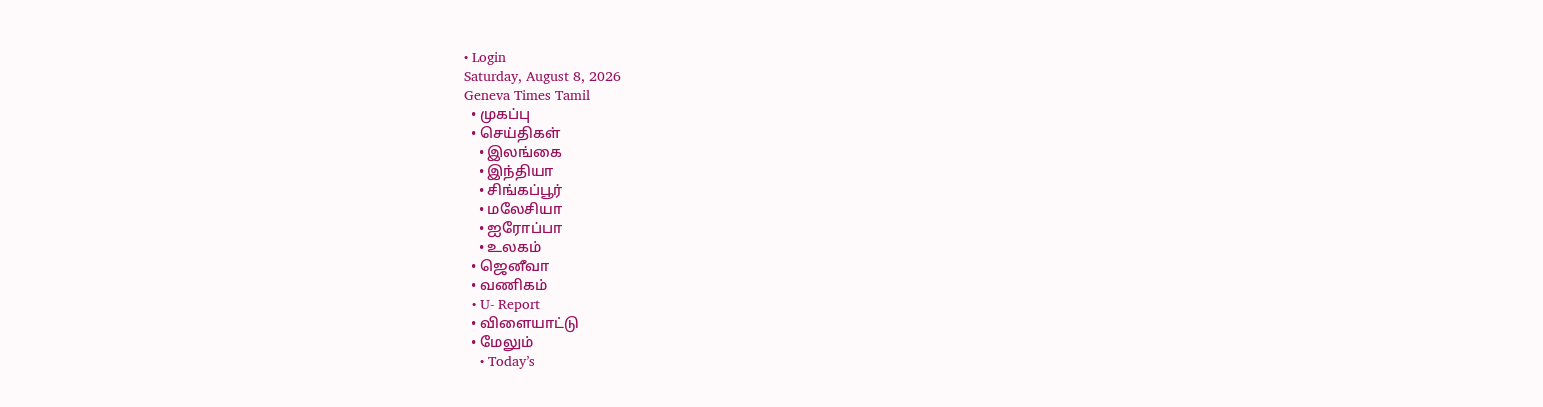• Login
Saturday, August 8, 2026
Geneva Times Tamil
  • முகப்பு
  • செய்திகள்
    • இலங்கை
    • இந்தியா
    • சிங்கப்பூர்
    • மலேசியா
    • ஐரோப்பா
    • உலகம்
  • ஜெனீவா
  • வணிகம்
  • U- Report
  • விளையாட்டு
  • மேலும்
    • Today’s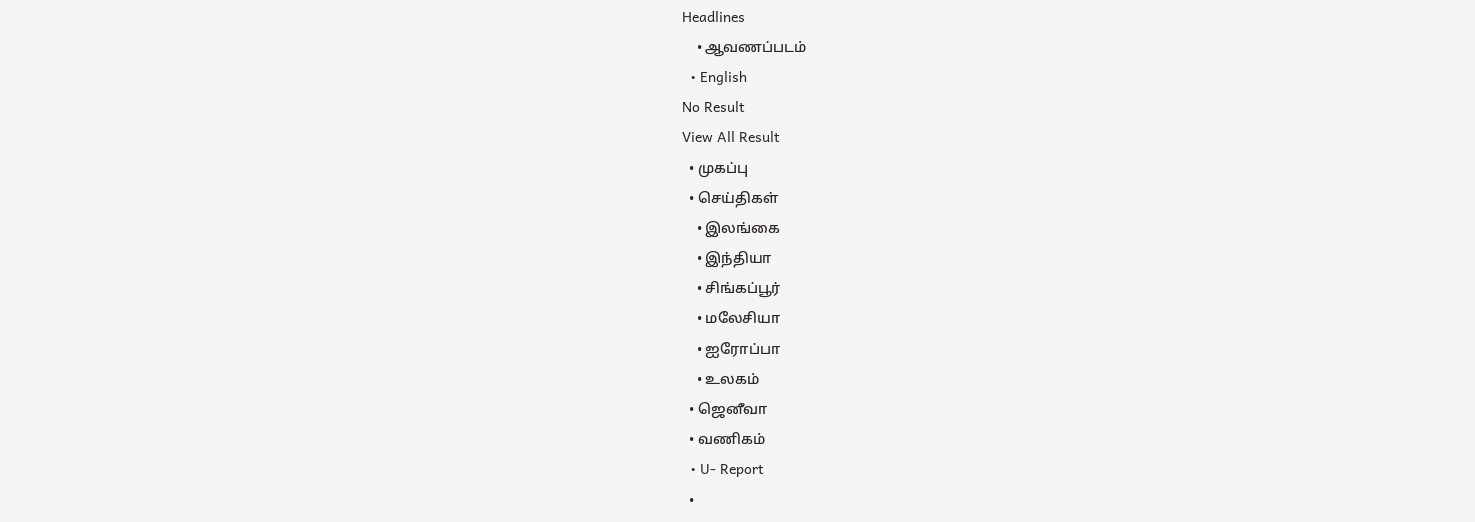Headlines
    • ஆவணப்படம்
  • English
No Result
View All Result
  • முகப்பு
  • செய்திகள்
    • இலங்கை
    • இந்தியா
    • சிங்கப்பூர்
    • மலேசியா
    • ஐரோப்பா
    • உலகம்
  • ஜெனீவா
  • வணிகம்
  • U- Report
  •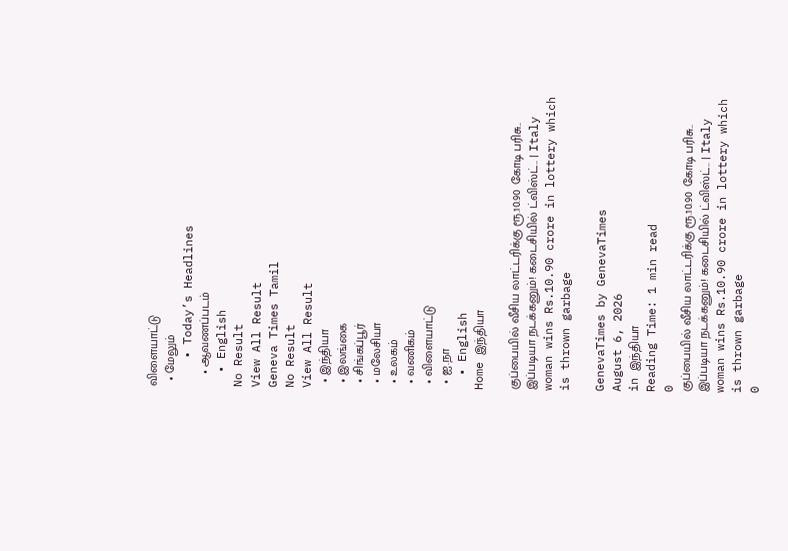விளையாட்டு
  • மேலும்
    • Today’s Headlines
    • ஆவணப்படம்
  • English
No Result
View All Result
Geneva Times Tamil
No Result
View All Result
  • இந்தியா
  • இலங்கை
  • சிங்கப்பூர்
  • மலேசியா
  • உலகம்
  • வணிகம்
  • விளையாட்டு
  • ஐ.நா
  • English
Home இந்தியா

குப்பையில் வீசிய லாட்டரிக்கு ரூ.10.90 கோடி பரிசு.. இப்படியா நடக்கனும்! கடைசியில் ட்விஸ்ட்.. | Italy woman wins Rs.10.90 crore in lottery which is thrown garbage

GenevaTimes by GenevaTimes
August 6, 2026
in இந்தியா
Reading Time: 1 min read
0
குப்பையில் வீசிய லாட்டரிக்கு ரூ.10.90 கோடி பரிசு.. இப்படியா நடக்கனும்! கடைசியில் ட்விஸ்ட்.. | Italy woman wins Rs.10.90 crore in lottery which is thrown garbage
0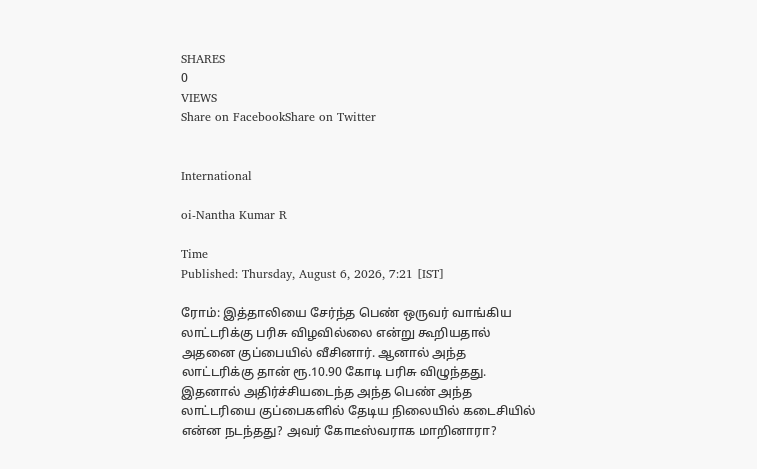SHARES
0
VIEWS
Share on FacebookShare on Twitter


International

oi-Nantha Kumar R

Time
Published: Thursday, August 6, 2026, 7:21 [IST]

ரோம்: இத்தாலியை சேர்ந்த பெண் ஒருவர் வாங்கிய லாட்டரிக்கு பரிசு விழவில்லை என்று கூறியதால் அதனை குப்பையில் வீசினார். ஆனால் அந்த லாட்டரிக்கு தான் ரூ.10.90 கோடி பரிசு விழுந்தது. இதனால் அதிர்ச்சியடைந்த அந்த பெண் அந்த லாட்டரியை குப்பைகளில் தேடிய நிலையில் கடைசியில் என்ன நடந்தது? அவர் கோடீஸ்வராக மாறினாரா?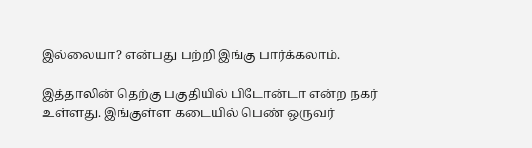இல்லையா? என்பது பற்றி இங்கு பார்க்கலாம்.

இத்தாலின் தெற்கு பகுதியில் பிடோன்டா என்ற நகர் உள்ளது. இங்குள்ள கடையில் பெண் ஒருவர்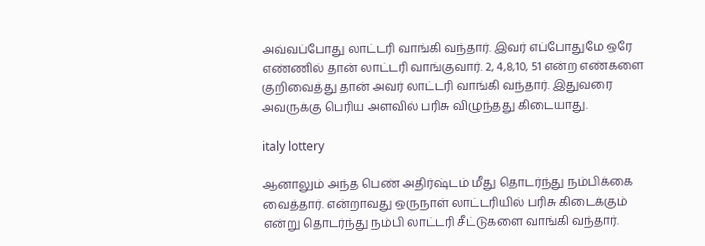அவ்வப்போது லாட்டரி வாங்கி வந்தார். இவர் எப்போதுமே ஒரே எண்ணில் தான் லாட்டரி வாங்குவார். 2, 4,8,10, 51 என்ற எண்களை குறிவைத்து தான் அவர் லாட்டரி வாங்கி வந்தார். இதுவரை அவருக்கு பெரிய அளவில் பரிசு விழுந்தது கிடையாது.

italy lottery

ஆனாலும் அந்த பெண் அதிர்ஷ்டம் மீது தொடர்ந்து நம்பிக்கை வைத்தார். என்றாவது ஒருநாள் லாட்டரியில் பரிசு கிடைக்கும் என்று தொடர்ந்து நம்பி லாட்டரி சீட்டுகளை வாங்கி வந்தார்.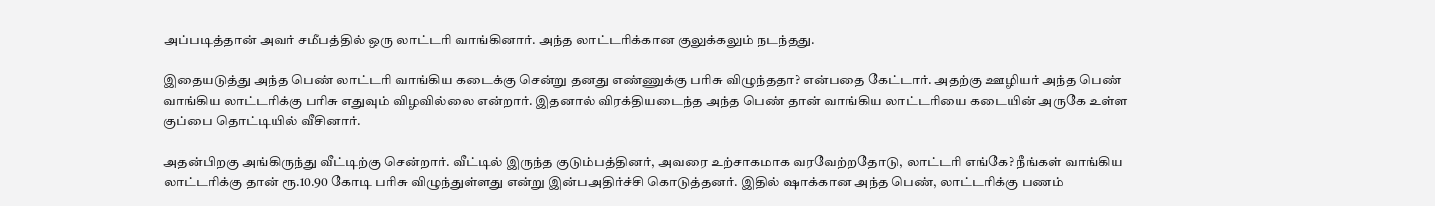அப்படித்தான் அவர் சமீபத்தில் ஒரு லாட்டரி வாங்கினார். அந்த லாட்டரிக்கான குலுக்கலும் நடந்தது.

இதையடுத்து அந்த பெண் லாட்டரி வாங்கிய கடைக்கு சென்று தனது எண்ணுக்கு பரிசு விழுந்ததா? என்பதை கேட்டார். அதற்கு ஊழியர் அந்த பெண் வாங்கிய லாட்டரிக்கு பரிசு எதுவும் விழவில்லை என்றார். இதனால் விரக்தியடைந்த அந்த பெண் தான் வாங்கிய லாட்டரியை கடையின் அருகே உள்ள குப்பை தொட்டியில் வீசினார்.

அதன்பிறகு அங்கிருந்து வீட்டிற்கு சென்றார். வீட்டில் இருந்த குடும்பத்தினர், அவரை உற்சாகமாக வரவேற்றதோடு, லாட்டரி எங்கே? நீங்கள் வாங்கிய லாட்டரிக்கு தான் ரூ.10.90 கோடி பரிசு விழுந்துள்ளது என்று இன்பஅதிர்ச்சி கொடுத்தனர். இதில் ஷாக்கான அந்த பெண், லாட்டரிக்கு பணம்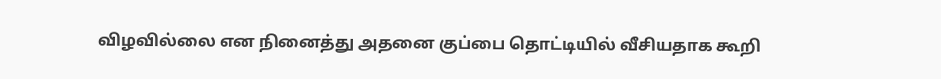விழவில்லை என நினைத்து அதனை குப்பை தொட்டியில் வீசியதாக கூறி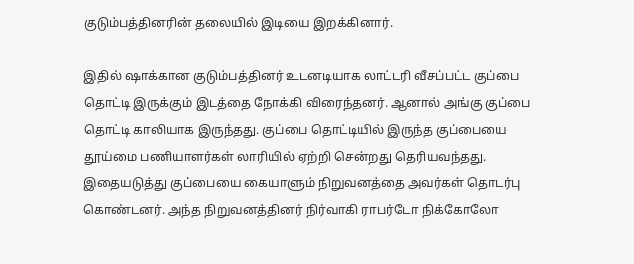குடும்பத்தினரின் தலையில் இடியை இறக்கினார்.

இதில் ஷாக்கான குடும்பத்தினர் உடனடியாக லாட்டரி வீசப்பட்ட குப்பை தொட்டி இருக்கும் இடத்தை நோக்கி விரைந்தனர். ஆனால் அங்கு குப்பை தொட்டி காலியாக இருந்தது. குப்பை தொட்டியில் இருந்த குப்பையை தூய்மை பணியாளர்கள் லாரியில் ஏற்றி சென்றது தெரியவந்தது. இதையடுத்து குப்பையை கையாளும் நிறுவனத்தை அவர்கள் தொடர்பு கொண்டனர். அந்த நிறுவனத்தினர் நிர்வாகி ராபர்டோ நிக்கோலோ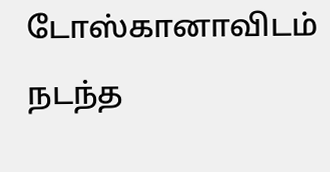டோஸ்கானாவிடம் நடந்த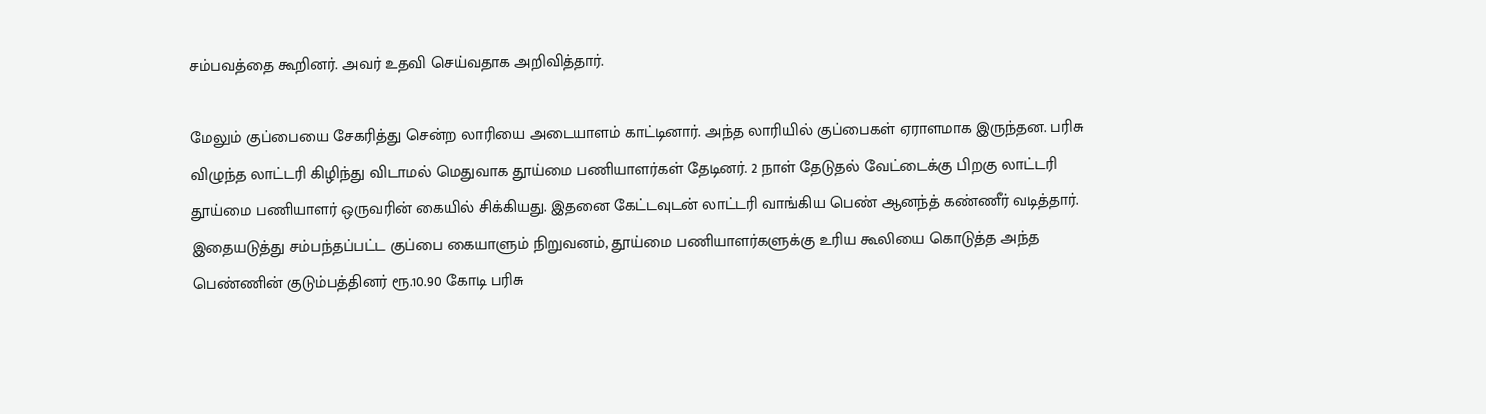சம்பவத்தை கூறினர். அவர் உதவி செய்வதாக அறிவித்தார்.

மேலும் குப்பையை சேகரித்து சென்ற லாரியை அடையாளம் காட்டினார். அந்த லாரியில் குப்பைகள் ஏராளமாக இருந்தன. பரிசு விழுந்த லாட்டரி கிழிந்து விடாமல் மெதுவாக தூய்மை பணியாளர்கள் தேடினர். 2 நாள் தேடுதல் வேட்டைக்கு பிறகு லாட்டரி தூய்மை பணியாளர் ஒருவரின் கையில் சிக்கியது. இதனை கேட்டவுடன் லாட்டரி வாங்கிய பெண் ஆனந்த் கண்ணீர் வடித்தார். இதையடுத்து சம்பந்தப்பட்ட குப்பை கையாளும் நிறுவனம், தூய்மை பணியாளர்களுக்கு உரிய கூலியை கொடுத்த அந்த பெண்ணின் குடும்பத்தினர் ரூ.10.90 கோடி பரிசு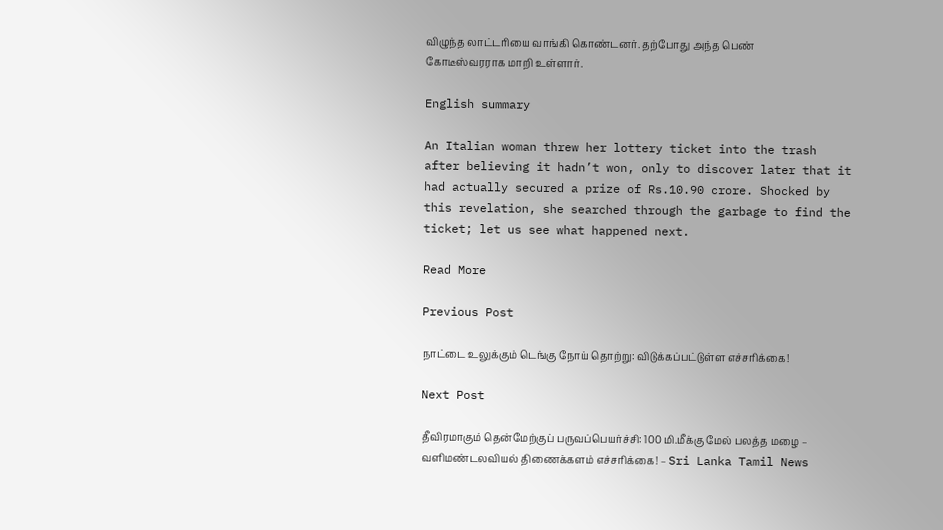விழுந்த லாட்டரியை வாங்கி கொண்டனர். தற்போது அந்த பெண் கோடீஸ்வரராக மாறி உள்ளார்.

English summary

An Italian woman threw her lottery ticket into the trash after believing it hadn’t won, only to discover later that it had actually secured a prize of Rs.10.90 crore. Shocked by this revelation, she searched through the garbage to find the ticket; let us see what happened next.

Read More

Previous Post

நாட்டை உலுக்கும் டெங்கு நோய் தொற்று: விடுக்கப்பட்டுள்ள எச்சரிக்கை!

Next Post

தீவிரமாகும் தென்மேற்குப் பருவப்பெயர்ச்சி: 100 மி.மீக்கு மேல் பலத்த மழை – வளிமண்டலவியல் திணைக்களம் எச்சரிக்கை! – Sri Lanka Tamil News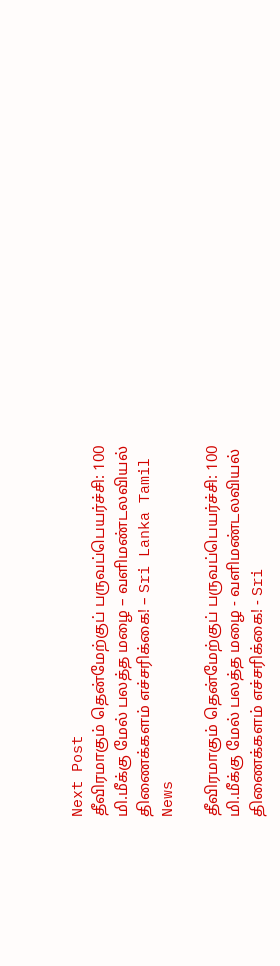Next Post
தீவிரமாகும் தென்மேற்குப் பருவப்பெயர்ச்சி: 100 மி.மீக்கு மேல் பலத்த மழை – வளிமண்டலவியல் திணைக்களம் எச்சரிக்கை! – Sri Lanka Tamil News

தீவிரமாகும் தென்மேற்குப் பருவப்பெயர்ச்சி: 100 மி.மீக்கு மேல் பலத்த மழை - வளிமண்டலவியல் திணைக்களம் எச்சரிக்கை! - Sri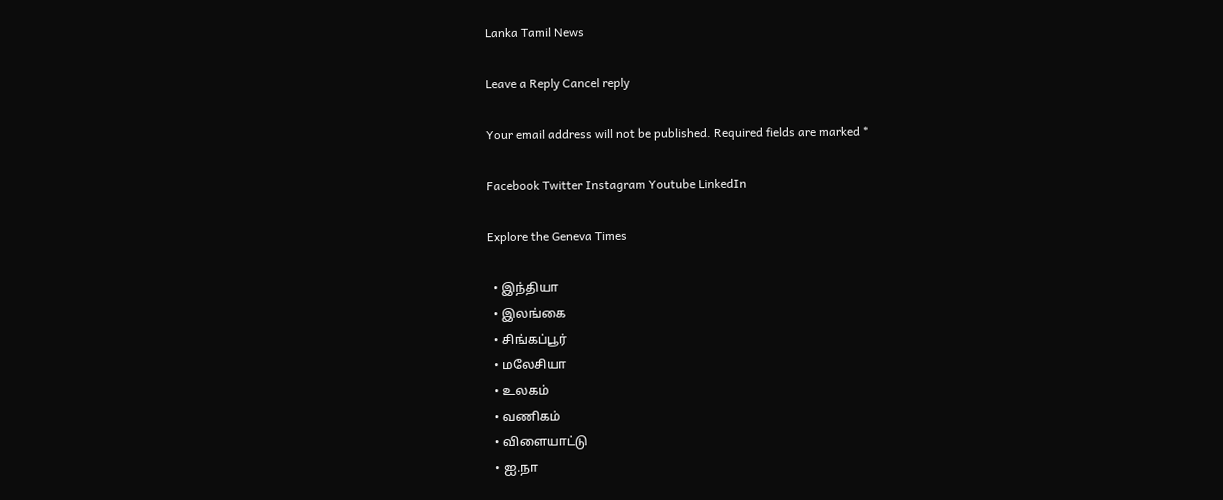Lanka Tamil News

Leave a Reply Cancel reply

Your email address will not be published. Required fields are marked *

Facebook Twitter Instagram Youtube LinkedIn

Explore the Geneva Times

  • இந்தியா
  • இலங்கை
  • சிங்கப்பூர்
  • மலேசியா
  • உலகம்
  • வணிகம்
  • விளையாட்டு
  • ஐ.நா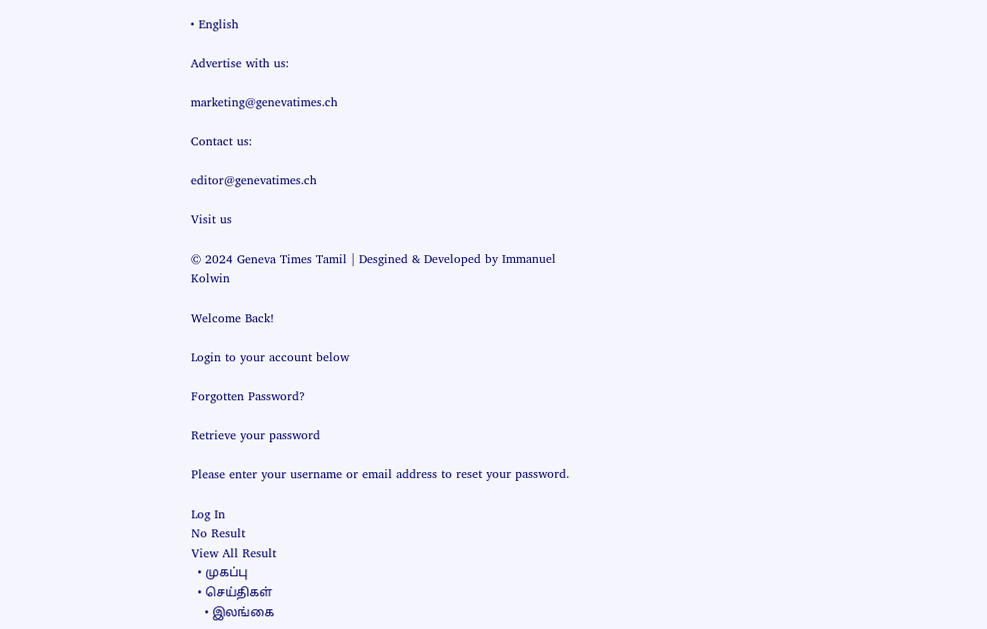• English

Advertise with us:

marketing@genevatimes.ch

Contact us:

editor@genevatimes.ch

Visit us

© 2024 Geneva Times Tamil | Desgined & Developed by Immanuel Kolwin

Welcome Back!

Login to your account below

Forgotten Password?

Retrieve your password

Please enter your username or email address to reset your password.

Log In
No Result
View All Result
  • முகப்பு
  • செய்திகள்
    • இலங்கை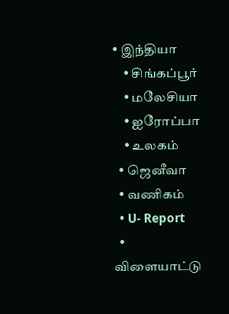• இந்தியா
    • சிங்கப்பூர்
    • மலேசியா
    • ஐரோப்பா
    • உலகம்
  • ஜெனீவா
  • வணிகம்
  • U- Report
  • விளையாட்டு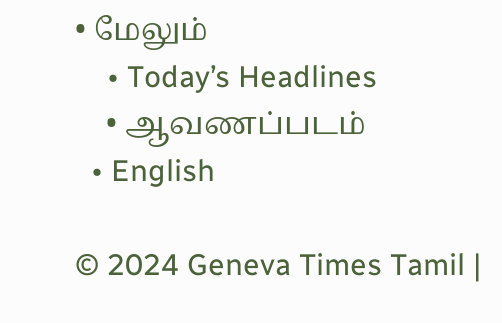• மேலும்
    • Today’s Headlines
    • ஆவணப்படம்
  • English

© 2024 Geneva Times Tamil |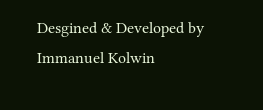Desgined & Developed by Immanuel Kolwin